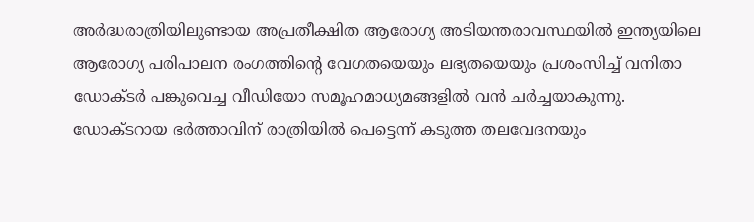അർദ്ധരാത്രിയിലുണ്ടായ അപ്രതീക്ഷിത ആരോഗ്യ അടിയന്തരാവസ്ഥയിൽ ഇന്ത്യയിലെ ആരോഗ്യ പരിപാലന രംഗത്തിന്റെ വേഗതയെയും ലഭ്യതയെയും പ്രശംസിച്ച് വനിതാ ഡോക്ടർ പങ്കുവെച്ച വീഡിയോ സമൂഹമാധ്യമങ്ങളിൽ വൻ ചർച്ചയാകുന്നു. ഡോക്ടറായ ഭർത്താവിന് രാത്രിയിൽ പെട്ടെന്ന് കടുത്ത തലവേദനയും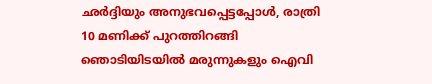ഛർദ്ദിയും അനുഭവപ്പെട്ടപ്പോൾ, രാത്രി 10 മണിക്ക് പുറത്തിറങ്ങി ഞൊടിയിടയിൽ മരുന്നുകളും ഐവി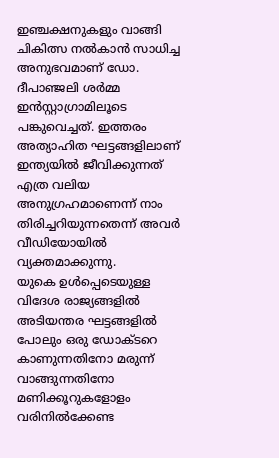ഇഞ്ചക്ഷനുകളും വാങ്ങി ചികിത്സ നൽകാൻ സാധിച്ച അനുഭവമാണ് ഡോ. ദീപാഞ്ജലി ശർമ്മ ഇൻസ്റ്റാഗ്രാമിലൂടെ പങ്കുവെച്ചത്. ഇത്തരം അത്യാഹിത ഘട്ടങ്ങളിലാണ് ഇന്ത്യയിൽ ജീവിക്കുന്നത് എത്ര വലിയ അനുഗ്രഹമാണെന്ന് നാം തിരിച്ചറിയുന്നതെന്ന് അവർ വീഡിയോയിൽ വ്യക്തമാക്കുന്നു.
യുകെ ഉൾപ്പെടെയുള്ള വിദേശ രാജ്യങ്ങളിൽ അടിയന്തര ഘട്ടങ്ങളിൽ പോലും ഒരു ഡോക്ടറെ കാണുന്നതിനോ മരുന്ന് വാങ്ങുന്നതിനോ മണിക്കൂറുകളോളം വരിനിൽക്കേണ്ട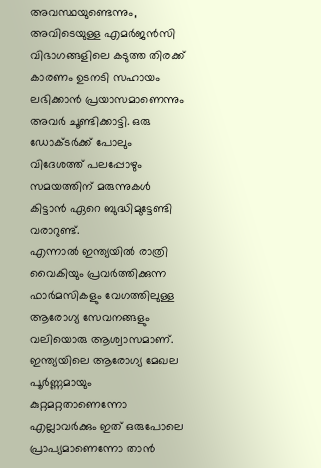അവസ്ഥയുണ്ടെന്നും, അവിടെയുള്ള എമർജൻസി വിഭാഗങ്ങളിലെ കടുത്ത തിരക്ക് കാരണം ഉടനടി സഹായം ലഭിക്കാൻ പ്രയാസമാണെന്നും അവർ ചൂണ്ടിക്കാട്ടി. ഒരു ഡോക്ടർക്ക് പോലും വിദേശത്ത് പലപ്പോഴും സമയത്തിന് മരുന്നുകൾ കിട്ടാൻ ഏറെ ബുദ്ധിമുട്ടേണ്ടി വരാറുണ്ട്.
എന്നാൽ ഇന്ത്യയിൽ രാത്രി വൈകിയും പ്രവർത്തിക്കുന്ന ഫാർമസികളും വേഗത്തിലുള്ള ആരോഗ്യ സേവനങ്ങളും വലിയൊരു ആശ്വാസമാണ്. ഇന്ത്യയിലെ ആരോഗ്യ മേഖല പൂർണ്ണമായും കുറ്റമറ്റതാണെന്നോ എല്ലാവർക്കും ഇത് ഒരുപോലെ പ്രാപ്യമാണെന്നോ താൻ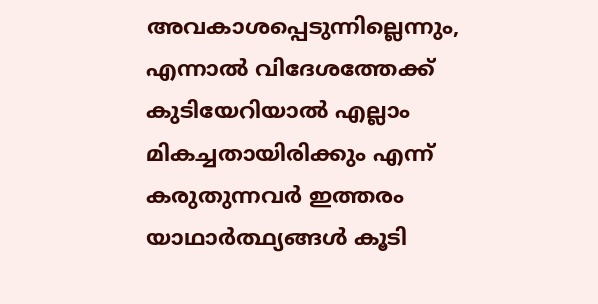അവകാശപ്പെടുന്നില്ലെന്നും, എന്നാൽ വിദേശത്തേക്ക് കുടിയേറിയാൽ എല്ലാം മികച്ചതായിരിക്കും എന്ന് കരുതുന്നവർ ഇത്തരം യാഥാർത്ഥ്യങ്ങൾ കൂടി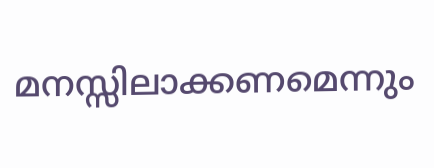മനസ്സിലാക്കണമെന്നും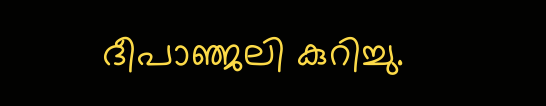ദീപാഞ്ജലി കുറിച്ചു.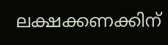ലക്ഷക്കണക്കിന്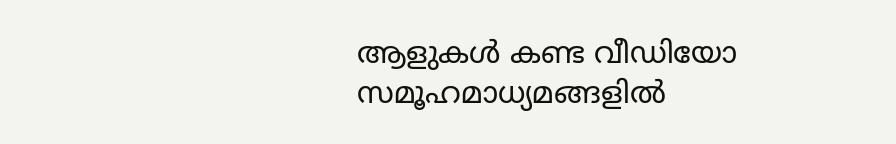ആളുകൾ കണ്ട വീഡിയോ സമൂഹമാധ്യമങ്ങളിൽ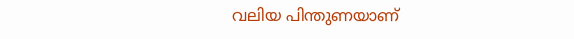വലിയ പിന്തുണയാണ്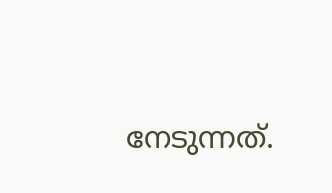നേടുന്നത്.